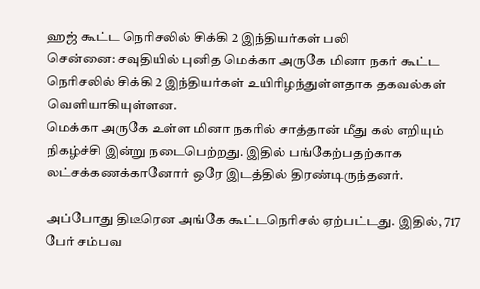ஹஜ் கூட்ட நெரிசலில் சிக்கி 2 இந்தியர்கள் பலி
சென்னை: சவுதியில் புனித மெக்கா அருகே மினா நகர் கூட்ட நெரிசலில் சிக்கி 2 இந்தியர்கள் உயிரிழந்துள்ளதாக தகவல்கள் வெளியாகியுள்ளன.
மெக்கா அருகே உள்ள மினா நகரில் சாத்தான் மீது கல் எறியும் நிகழ்ச்சி இன்று நடைபெற்றது. இதில் பங்கேற்பதற்காக லட்சக்கணக்கானோர் ஒரே இடத்தில் திரண்டிருந்தனர்.

அப்போது திடீரென அங்கே கூட்டநெரிசல் ஏற்பட்டது. இதில், 717 பேர் சம்பவ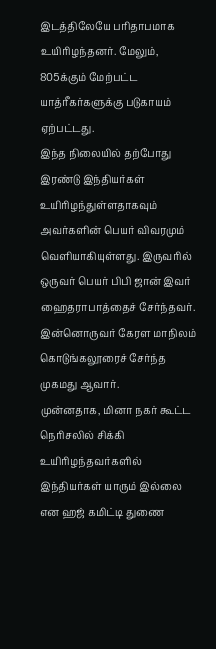இடத்திலேயே பரிதாபமாக உயிரிழந்தனர். மேலும், 805க்கும் மேற்பட்ட யாத்ரீகர்களுக்கு படுகாயம் ஏற்பட்டது.
இந்த நிலையில் தற்போது இரண்டு இந்தியர்கள் உயிரிழந்துள்ளதாகவும் அவர்களின் பெயர் விவரமும் வெளியாகியுள்ளது. இருவரில் ஒருவர் பெயர் பிபி ஜான் இவர் ஹைதராபாத்தைச் சேர்ந்தவர். இன்னொருவர் கேரள மாநிலம் கொடுங்கலூரைச் சேர்ந்த முகமது ஆவார்.
முன்னதாக, மினா நகர் கூட்ட நெரிசலில் சிக்கி உயிரிழந்தவர்களில் இந்தியர்கள் யாரும் இல்லை என ஹஜ் கமிட்டி துணை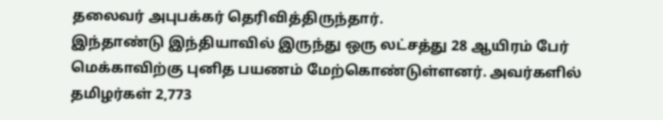தலைவர் அபுபக்கர் தெரிவித்திருந்தார்.
இந்தாண்டு இந்தியாவில் இருந்து ஒரு லட்சத்து 28 ஆயிரம் பேர் மெக்காவிற்கு புனித பயணம் மேற்கொண்டுள்ளனர். அவர்களில் தமிழர்கள் 2,773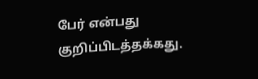பேர் என்பது குறிப்பிடத்தக்கது.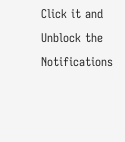Click it and Unblock the Notifications